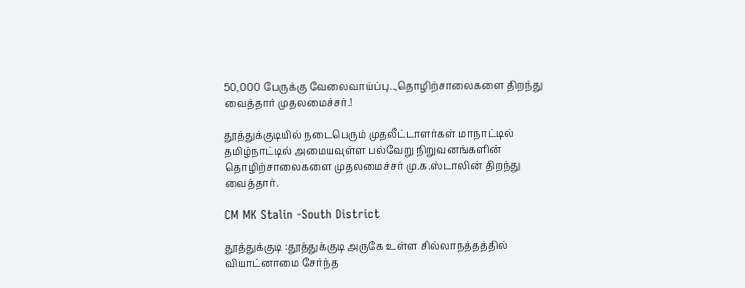50,000 பேருக்கு வேலைவாய்ப்பு..,தொழிற்சாலைகளை திறந்து வைத்தார் முதலமைச்சர்.!

தூத்துக்குடியில் நடைபெரும் முதலீட்டாளர்கள் மாநாட்டில் தமிழ்நாட்டில் அமையவுள்ள பல்வேறு நிறுவனங்களின் தொழிற்சாலைகளை முதலமைச்சர் மு.க.ஸ்டாலின் திறந்து வைத்தார்.

CM MK Stalin -South District

தூத்துக்குடி :தூத்துக்குடி அருகே உள்ள சில்லாநத்தத்தில் வியாட்னாமை சேர்ந்த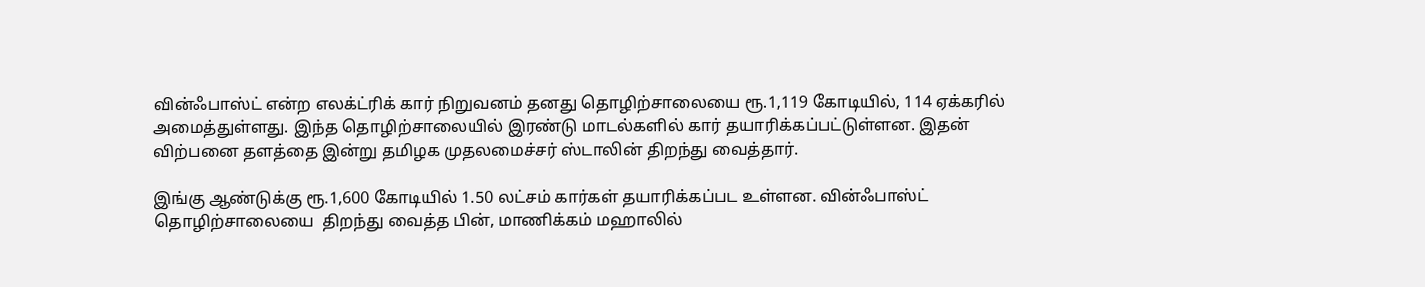வின்ஃபாஸ்ட் என்ற எலக்ட்ரிக் கார் நிறுவனம் தனது தொழிற்சாலையை ரூ.1,119 கோடியில், 114 ஏக்கரில் அமைத்துள்ளது. இந்த தொழிற்சாலையில் இரண்டு மாடல்களில் கார் தயாரிக்கப்பட்டுள்ளன. இதன் விற்பனை தளத்தை இன்று தமிழக முதலமைச்சர் ஸ்டாலின் திறந்து வைத்தார்.

இங்கு ஆண்டுக்கு ரூ.1,600 கோடியில் 1.50 லட்சம் கார்கள் தயாரிக்கப்பட உள்ளன. வின்ஃபாஸ்ட் தொழிற்சாலையை  திறந்து வைத்த பின், மாணிக்கம் மஹாலில்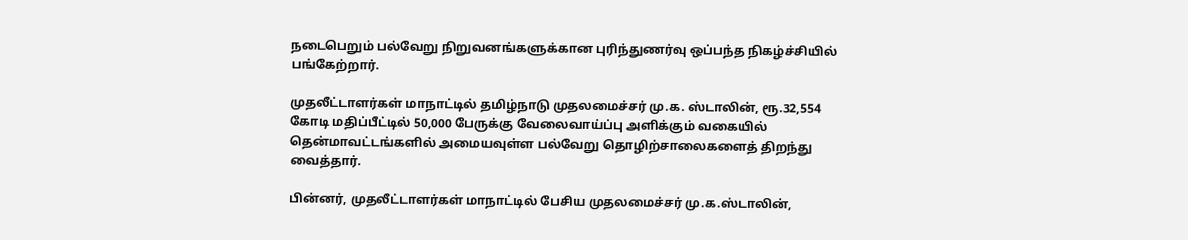நடைபெறும் பல்வேறு நிறுவனங்களுக்கான புரிந்துணர்வு ஒப்பந்த நிகழ்ச்சியில் பங்கேற்றார்.

முதலீட்டாளர்கள் மாநாட்டில் தமிழ்நாடு முதலமைச்சர் மு.க. ஸ்டாலின், ரூ.32,554 கோடி மதிப்பீட்டில் 50,000 பேருக்கு வேலைவாய்ப்பு அளிக்கும் வகையில் தென்மாவட்டங்களில் அமையவுள்ள பல்வேறு தொழிற்சாலைகளைத் திறந்து வைத்தார்.

பின்னர், முதலீட்டாளர்கள் மாநாட்டில் பேசிய முதலமைச்சர் மு.க.ஸ்டாலின்,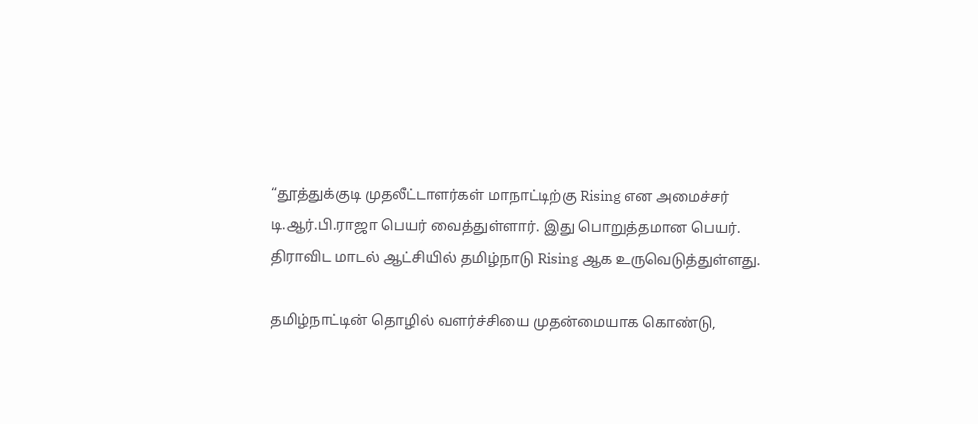“தூத்துக்குடி முதலீட்டாளர்கள் மாநாட்டிற்கு Rising என அமைச்சர் டி.ஆர்.பி.ராஜா பெயர் வைத்துள்ளார். இது பொறுத்தமான பெயர். திராவிட மாடல் ஆட்சியில் தமிழ்நாடு Rising ஆக உருவெடுத்துள்ளது.

தமிழ்நாட்டின் தொழில் வளர்ச்சியை முதன்மையாக கொண்டு,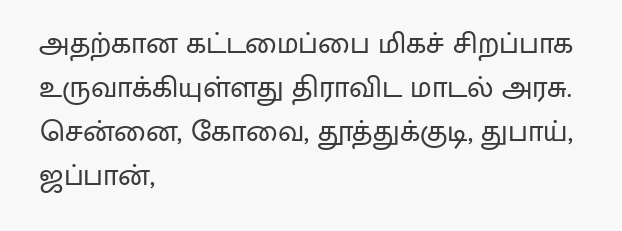அதற்கான கட்டமைப்பை மிகச் சிறப்பாக உருவாக்கியுள்ளது திராவிட மாடல் அரசு. சென்னை, கோவை, தூத்துக்குடி, துபாய், ஜப்பான்,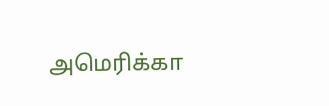அமெரிக்கா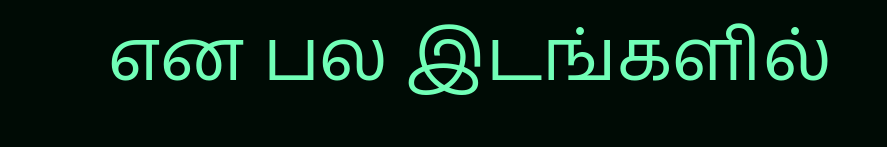என பல இடங்களில்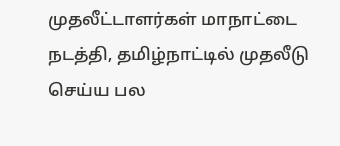முதலீட்டாளர்கள் மாநாட்டை நடத்தி, தமிழ்நாட்டில் முதலீடு செய்ய பல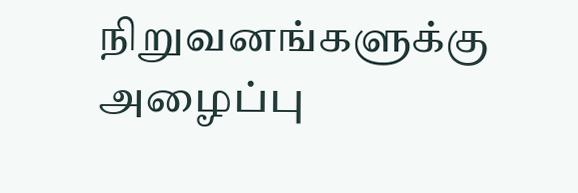நிறுவனங்களுக்கு அழைப்பு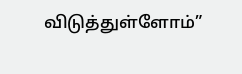விடுத்துள்ளோம்”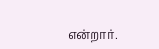என்றார்.